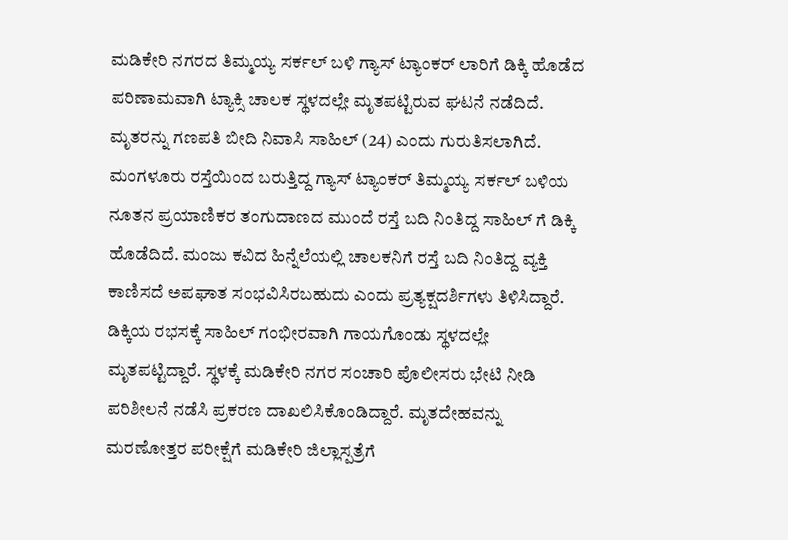ಮಡಿಕೇರಿ ನಗರದ ತಿಮ್ಮಯ್ಯ ಸರ್ಕಲ್ ಬಳಿ ಗ್ಯಾಸ್ ಟ್ಯಾಂಕರ್ ಲಾರಿಗೆ ಡಿಕ್ಕಿ ಹೊಡೆದ ಪರಿಣಾಮವಾಗಿ ಟ್ಯಾಕ್ಸಿ ಚಾಲಕ ಸ್ಥಳದಲ್ಲೇ ಮೃತಪಟ್ಟಿರುವ ಘಟನೆ ನಡೆದಿದೆ. ಮೃತರನ್ನು ಗಣಪತಿ ಬೀದಿ ನಿವಾಸಿ ಸಾಹಿಲ್ (24) ಎಂದು ಗುರುತಿಸಲಾಗಿದೆ.
ಮಂಗಳೂರು ರಸ್ತೆಯಿಂದ ಬರುತ್ತಿದ್ದ ಗ್ಯಾಸ್ ಟ್ಯಾಂಕರ್ ತಿಮ್ಮಯ್ಯ ಸರ್ಕಲ್ ಬಳಿಯ ನೂತನ ಪ್ರಯಾಣಿಕರ ತಂಗುದಾಣದ ಮುಂದೆ ರಸ್ತೆ ಬದಿ ನಿಂತಿದ್ದ ಸಾಹಿಲ್ ಗೆ ಡಿಕ್ಕಿ ಹೊಡೆದಿದೆ. ಮಂಜು ಕವಿದ ಹಿನ್ನೆಲೆಯಲ್ಲಿ ಚಾಲಕನಿಗೆ ರಸ್ತೆ ಬದಿ ನಿಂತಿದ್ದ ವ್ಯಕ್ತಿ ಕಾಣಿಸದೆ ಅಪಘಾತ ಸಂಭವಿಸಿರಬಹುದು ಎಂದು ಪ್ರತ್ಯಕ್ಷದರ್ಶಿಗಳು ತಿಳಿಸಿದ್ದಾರೆ.
ಡಿಕ್ಕಿಯ ರಭಸಕ್ಕೆ ಸಾಹಿಲ್ ಗಂಭೀರವಾಗಿ ಗಾಯಗೊಂಡು ಸ್ಥಳದಲ್ಲೇ ಮೃತಪಟ್ಟಿದ್ದಾರೆ. ಸ್ಥಳಕ್ಕೆ ಮಡಿಕೇರಿ ನಗರ ಸಂಚಾರಿ ಪೊಲೀಸರು ಭೇಟಿ ನೀಡಿ ಪರಿಶೀಲನೆ ನಡೆಸಿ ಪ್ರಕರಣ ದಾಖಲಿಸಿಕೊಂಡಿದ್ದಾರೆ. ಮೃತದೇಹವನ್ನು ಮರಣೋತ್ತರ ಪರೀಕ್ಷೆಗೆ ಮಡಿಕೇರಿ ಜಿಲ್ಲಾಸ್ಪತ್ರೆಗೆ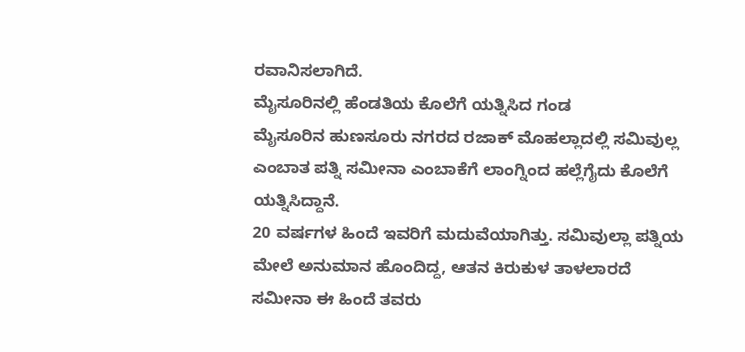ರವಾನಿಸಲಾಗಿದೆ.
ಮೈಸೂರಿನಲ್ಲಿ ಹೆಂಡತಿಯ ಕೊಲೆಗೆ ಯತ್ನಿಸಿದ ಗಂಡ
ಮೈಸೂರಿನ ಹುಣಸೂರು ನಗರದ ರಜಾಕ್ ಮೊಹಲ್ಲಾದಲ್ಲಿ ಸಮಿವುಲ್ಲ ಎಂಬಾತ ಪತ್ನಿ ಸಮೀನಾ ಎಂಬಾಕೆಗೆ ಲಾಂಗ್ನಿಂದ ಹಲ್ಲೆಗೈದು ಕೊಲೆಗೆ ಯತ್ನಿಸಿದ್ದಾನೆ.
20 ವರ್ಷಗಳ ಹಿಂದೆ ಇವರಿಗೆ ಮದುವೆಯಾಗಿತ್ತು. ಸಮಿವುಲ್ಲಾ ಪತ್ನಿಯ ಮೇಲೆ ಅನುಮಾನ ಹೊಂದಿದ್ದ, ಆತನ ಕಿರುಕುಳ ತಾಳಲಾರದೆ ಸಮೀನಾ ಈ ಹಿಂದೆ ತವರು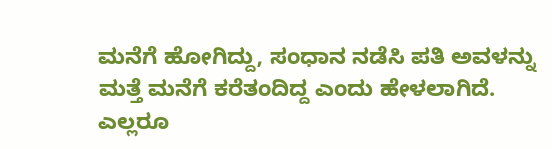ಮನೆಗೆ ಹೋಗಿದ್ದು, ಸಂಧಾನ ನಡೆಸಿ ಪತಿ ಅವಳನ್ನು ಮತ್ತೆ ಮನೆಗೆ ಕರೆತಂದಿದ್ದ ಎಂದು ಹೇಳಲಾಗಿದೆ.
ಎಲ್ಲರೂ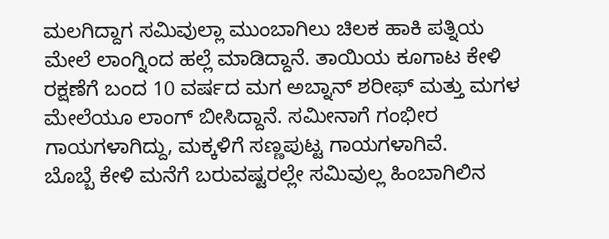ಮಲಗಿದ್ದಾಗ ಸಮಿವುಲ್ಲಾ ಮುಂಬಾಗಿಲು ಚಿಲಕ ಹಾಕಿ ಪತ್ನಿಯ ಮೇಲೆ ಲಾಂಗ್ನಿಂದ ಹಲ್ಲೆ ಮಾಡಿದ್ದಾನೆ. ತಾಯಿಯ ಕೂಗಾಟ ಕೇಳಿ ರಕ್ಷಣೆಗೆ ಬಂದ 10 ವರ್ಷದ ಮಗ ಅಬ್ನಾನ್ ಶರೀಫ್ ಮತ್ತು ಮಗಳ ಮೇಲೆಯೂ ಲಾಂಗ್ ಬೀಸಿದ್ದಾನೆ. ಸಮೀನಾಗೆ ಗಂಭೀರ ಗಾಯಗಳಾಗಿದ್ದು, ಮಕ್ಕಳಿಗೆ ಸಣ್ಣಪುಟ್ಟ ಗಾಯಗಳಾಗಿವೆ.
ಬೊಬ್ಬೆ ಕೇಳಿ ಮನೆಗೆ ಬರುವಷ್ಟರಲ್ಲೇ ಸಮಿವುಲ್ಲ ಹಿಂಬಾಗಿಲಿನ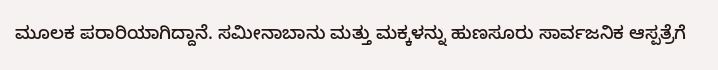ಮೂಲಕ ಪರಾರಿಯಾಗಿದ್ದಾನೆ. ಸಮೀನಾಬಾನು ಮತ್ತು ಮಕ್ಕಳನ್ನು ಹುಣಸೂರು ಸಾರ್ವಜನಿಕ ಆಸ್ಪತ್ರೆಗೆ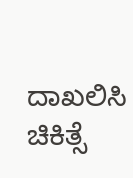ದಾಖಲಿಸಿ ಚಿಕಿತ್ಸೆ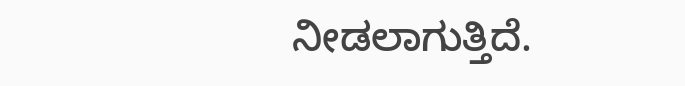ನೀಡಲಾಗುತ್ತಿದೆ.